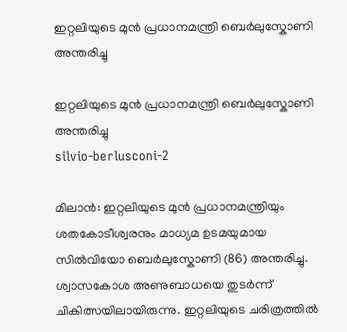ഇറ്റലിയുടെ മുൻ പ്രധാനമന്ത്രി ബെർലുസ്കോണി അന്തരിച്ചു

ഇറ്റലിയുടെ മുൻ പ്രധാനമന്ത്രി ബെർലുസ്കോണി അന്തരിച്ചു
silvio-berlusconi-2

മിലാൻ: ഇറ്റലിയുടെ മുൻ പ്രധാനമന്ത്രിയും ശതകോടീശ്വരനും മാധ്യമ ഉടമയുമായ സിൽവിയോ ബെർലുസ്കോണി (86) അന്തരിച്ചു. ശ്വാസകോശ അണുബാധയെ തുടർന്ന് ചികിത്സയിലായിരുന്നു. ഇറ്റലിയുടെ ചരിത്രത്തിൽ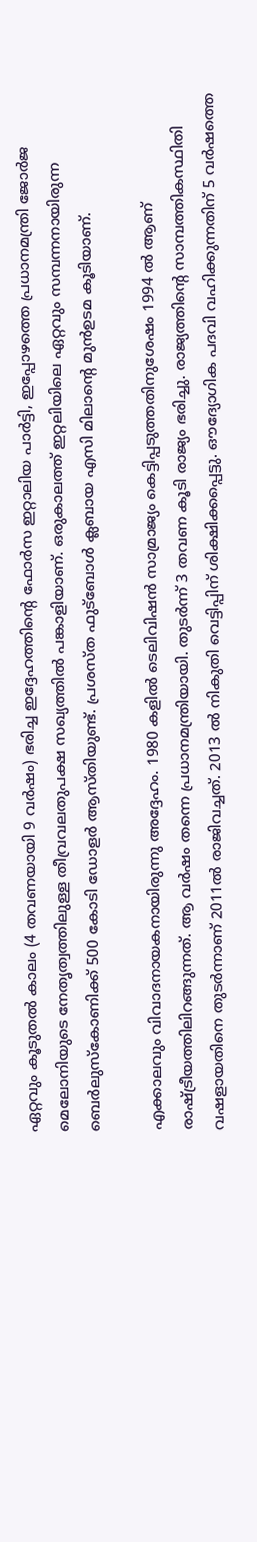ഏറ്റവും കൂടുതൽ കാലം (4 തവണയായി 9 വർഷം) ഭരിച്ച ഇദ്ദേഹത്തിന്റെ ഫോർസ ഇറ്റാലിയ പാർട്ടി, ഇപ്പോഴത്തെ പ്രധാനമന്ത്രി ജോർജ മെലോനിയുടെ നേതൃത്വത്തിലുള്ള തീവ്രവലതുപക്ഷ സഖ്യത്തിൽ പങ്കാളിയാണ്. ഒരുകാലത്ത് ഇറ്റലിയിലെ ഏറ്റവും സമ്പന്നനായിരുന്ന ബെർലുസ്കോണിക്ക് 500 കോടി ഡോളർ ആസ്തിയുണ്ട്. പ്രശസ്ത ഫുട്ബോൾ ക്ലബായ എസി മിലാന്റെ മുൻഉടമ കൂടിയാണ്.

എക്കാലവും വിവാദനായകനായിരുന്നു അദ്ദേഹം. 1980 കളിൽ ടെലിവിഷൻ സാമ്രാജ്യം കെട്ടിപ്പടുത്തതിനുശേഷം 1994 ൽ ആണ് രാഷ്ട്രീയത്തിലിറങ്ങുന്നത്. ആ വർഷം തന്നെ പ്രധാനമന്ത്രിയായി. തുടർന്ന് 3 തവണ കൂടി രാജ്യം ഭരിച്ചു. രാജ്യത്തിന്റെ സാമ്പത്തികസ്ഥിതി വഷളായതിനെ തുടർന്നാണ് 2011ൽ രാജിവച്ചത്. 2013 ൽ നികുതി വെട്ടിപ്പിന് ശിക്ഷിക്കപ്പെട്ടു. ഔദ്യോഗിക പദവി വഹിക്കുന്നതിന് 5 വർഷത്തെ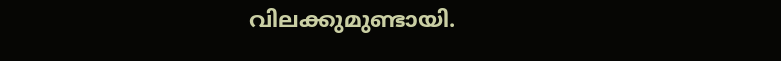വിലക്കുമുണ്ടായി.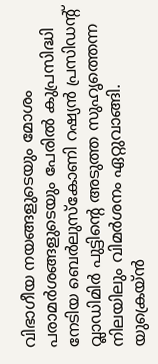വിഭാഗീയ നയങ്ങളുടെയും മോശം പരാമർശങ്ങളുടെയും പേരിൽ കുപ്രസിദ്ധി നേടിയ ബെർലുസ്കോണി റഷ്യൻ പ്രസിഡന്റ് വ്ലാഡിമിർ പുട്ടിന്റെ അടുത്ത സുഹൃത്തെന്ന നിലയിലും വിമർശനം ഏറ്റുവാങ്ങി. യുക്രെയ്ൻ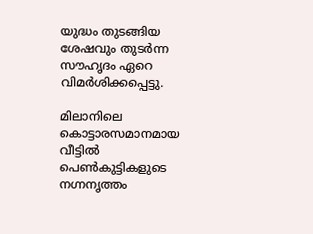യുദ്ധം തുടങ്ങിയ ശേഷവും തുടർന്ന സൗഹൃദം ഏറെ വിമർശിക്കപ്പെട്ടു.

മിലാനിലെ കൊട്ടാരസമാനമായ വീട്ടിൽ പെൺകുട്ടികളുടെ നഗ്നനൃത്തം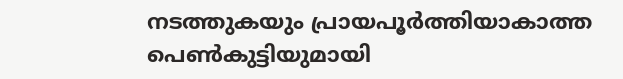നടത്തുകയും പ്രായപൂർത്തിയാകാത്ത പെൺകുട്ടിയുമായി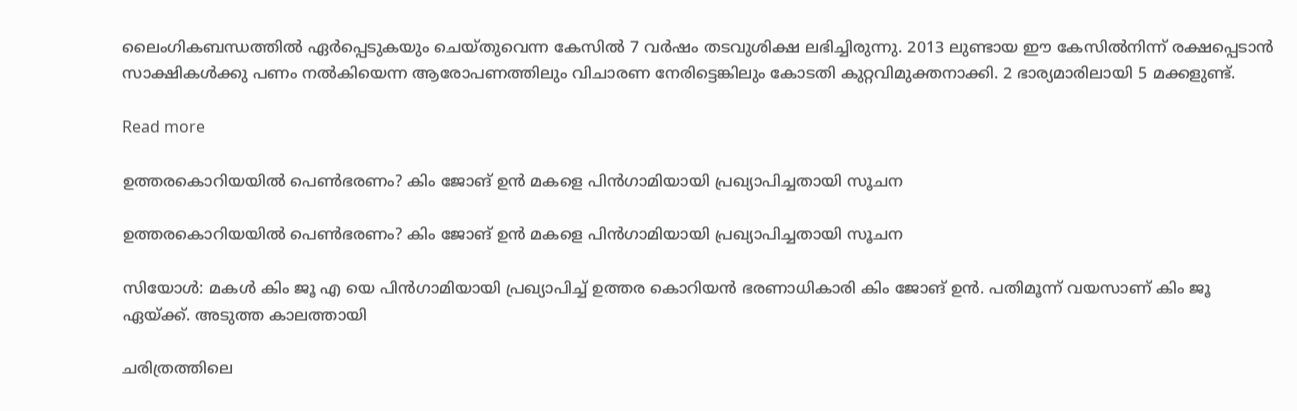ലൈംഗികബന്ധത്തിൽ ഏർപ്പെടുകയും ചെയ്‌തുവെന്ന കേസിൽ 7 വർഷം തടവുശിക്ഷ ലഭിച്ചിരുന്നു. 2013 ലുണ്ടായ ഈ കേസിൽനിന്ന് രക്ഷപ്പെടാൻ സാക്ഷികൾക്കു പണം നൽകിയെന്ന ആരോപണത്തിലും വിചാരണ നേരിട്ടെങ്കിലും കോടതി കുറ്റവിമുക്തനാക്കി. 2 ഭാര്യമാരിലായി 5 മക്കളുണ്ട്.

Read more

ഉത്തരകൊറിയയിൽ പെൺഭരണം? കിം ജോങ് ഉൻ മകളെ പിൻഗാമിയായി പ്രഖ്യാപിച്ചതായി സൂചന

ഉത്തരകൊറിയയിൽ പെൺഭരണം? കിം ജോങ് ഉൻ മകളെ പിൻഗാമിയായി പ്രഖ്യാപിച്ചതായി സൂചന

സിയോൾ: മകൾ കിം ജൂ എ യെ പിൻഗാമിയായി പ്രഖ്യാപിച്ച് ഉത്തര കൊറിയൻ ഭരണാധികാരി കിം ജോങ് ഉൻ. പതിമൂന്ന് വയസാണ് കിം ജൂ ഏയ്ക്ക്. അടുത്ത കാലത്തായി

ചരിത്രത്തിലെ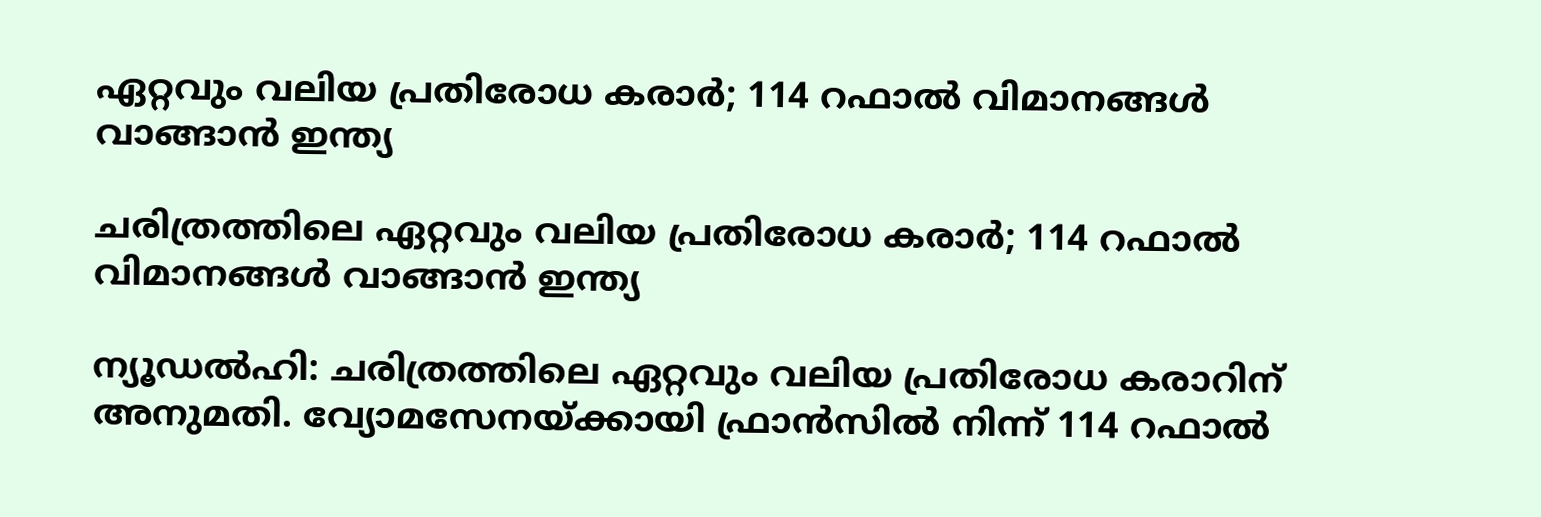ഏറ്റവും വലിയ പ്രതിരോധ കരാർ; 114 റഫാല്‍ വിമാനങ്ങള്‍ വാങ്ങാന്‍ ഇന്ത്യ

ചരിത്രത്തിലെ ഏറ്റവും വലിയ പ്രതിരോധ കരാർ; 114 റഫാല്‍ വിമാനങ്ങള്‍ വാങ്ങാന്‍ ഇന്ത്യ

ന്യൂഡൽഹി: ചരിത്രത്തിലെ ഏറ്റവും വലിയ പ്രതിരോധ കരാറിന് അനുമതി. വ്യോമസേനയ്ക്കായി ഫ്രാൻസിൽ നിന്ന് 114 റഫാല്‍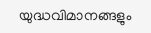യുദ്ധവിമാനങ്ങളും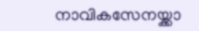നാവികസേനയ്ക്കാ